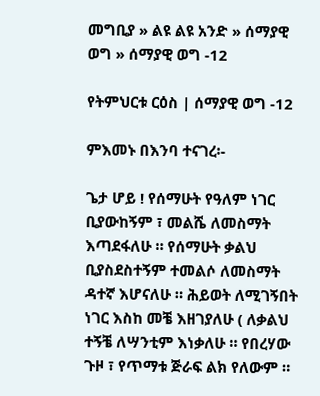መግቢያ » ልዩ ልዩ አንድ » ሰማያዊ ወግ » ሰማያዊ ወግ -12

የትምህርቱ ርዕስ | ሰማያዊ ወግ -12

ምእመኑ በእንባ ተናገረ፡-

ጌታ ሆይ ! የሰማሁት የዓለም ነገር ቢያውከኝም ፣ መልሼ ለመስማት እጣደፋለሁ ። የሰማሁት ቃልህ ቢያስደስተኝም ተመልሶ ለመስማት ዳተኛ እሆናለሁ ። ሕይወት ለሚገኝበት ነገር እስከ መቼ እዘገያለሁ ( ለቃልህ ተኝቼ ለሣንቲም እነቃለሁ ። የበረሃው ጉዞ ፣ የጥማቱ ጅራፍ ልክ የለውም ።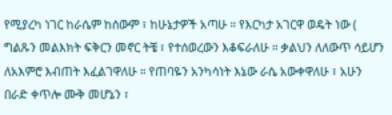የሚያረካ ነገር ከራሴም ከሰውም ፣ ከሁኔታዎች አጣሁ ። የእርካታ አገርዋ ወዴት ነው ( ግልጹን መልእክት ፍቅርን መኖር ትቼ ፣ የተሰወረውን እቆፍራለሁ ። ቃልህን ለለውጥ ሳይሆን ለአእምሮ እብጠት እፈልገዋለሁ ። የጠባዬን አንካሳነት እኔው ራሴ አውቀዋለሁ ፣ አሁን በራድ ቀጥሎ ሙቅ መሆኔን ፣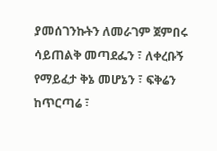ያመሰገንኩትን ለመራገም ጀምበሩ ሳይጠልቅ መጣደፌን ፣ ለቀረቡኝ የማይፈታ ቅኔ መሆኔን ፣ ፍቅሬን ከጥርጣሬ ፣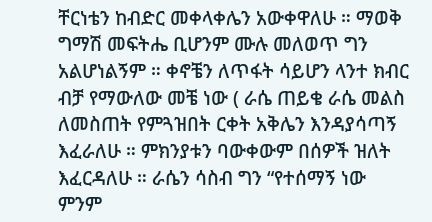ቸርነቴን ከብድር መቀላቀሌን አውቀዋለሁ ። ማወቅ ግማሽ መፍትሔ ቢሆንም ሙሉ መለወጥ ግን አልሆነልኝም ። ቀኖቼን ለጥፋት ሳይሆን ላንተ ክብር ብቻ የማውለው መቼ ነው ( ራሴ ጠይቄ ራሴ መልስ ለመስጠት የምጓዝበት ርቀት አቅሌን እንዳያሳጣኝ እፈራለሁ ። ምክንያቱን ባውቀውም በሰዎች ዝለት እፈርዳለሁ ። ራሴን ሳስብ ግን “የተሰማኝ ነው ምንም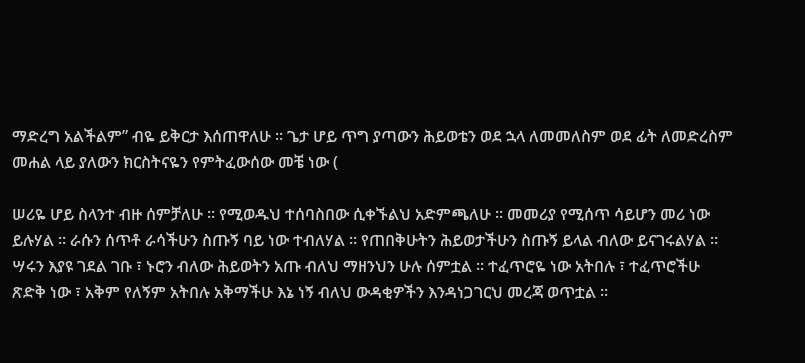ማድረግ አልችልም” ብዬ ይቅርታ እሰጠዋለሁ ። ጌታ ሆይ ጥግ ያጣውን ሕይወቴን ወደ ኋላ ለመመለስም ወደ ፊት ለመድረስም መሐል ላይ ያለውን ክርስትናዬን የምትፈውሰው መቼ ነው (

ሠሪዬ ሆይ ስላንተ ብዙ ሰምቻለሁ ። የሚወዱህ ተሰባስበው ሲቀኙልህ አድምጫለሁ ። መመሪያ የሚሰጥ ሳይሆን መሪ ነው ይሉሃል ። ራሱን ሰጥቶ ራሳችሁን ስጡኝ ባይ ነው ተብለሃል ። የጠበቅሁትን ሕይወታችሁን ስጡኝ ይላል ብለው ይናገሩልሃል ። ሣሩን እያዩ ገደል ገቡ ፣ ኑሮን ብለው ሕይወትን አጡ ብለህ ማዘንህን ሁሉ ሰምቷል ። ተፈጥሮዬ ነው አትበሉ ፣ ተፈጥሮችሁ ጽድቅ ነው ፣ አቅም የለኝም አትበሉ አቅማችሁ እኔ ነኝ ብለህ ውዳቂዎችን እንዳነጋገርህ መረጃ ወጥቷል ።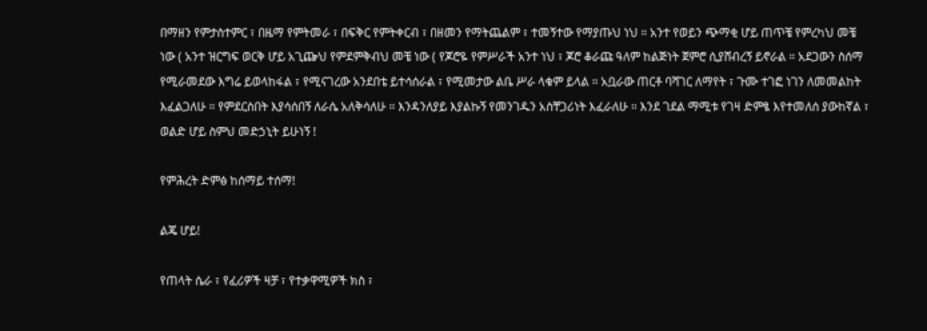በማዘን የምታስተምር ፣ በዜማ የምትመራ ፣ በፍቅር የምትቀርብ ፣ በዘመን የማትጨልም ፣ ተመኝተው የማያጡህ ነህ ። አንተ የወይን ጭማቂ ሆይ ጠጥቼ የምረካህ መቼ ነው ( አንተ ዝርግፍ ወርቅ ሆይ አጊጬህ የምደምቅብህ መቼ ነው ( የጆሮዬ የምሥራች አንተ ነህ ፣ ጆሮ ቆራጩ ዓለም ከልጅነት ጀምሮ ሲያሸብረኝ ይኖራል ። አደጋውን ስሰማ የሚራመደው እግሬ ይወላከፋል ፣ የሚናገረው አንደበቴ ይተሳሰራል ፣ የሚመታው ልቤ ሥራ ላቁም ይላል ። አቧራው ጠርቶ ባሻገር ለማየት ፣ ጉሙ ተገፎ ነገን ለመመልከት እፈልጋለሁ ። የምደርስበት እያሳሰበኝ ለራሴ አለቅሳለሁ ። እንዳንለያይ እያልኩኝ የመንገዱን አስቸጋሪነት እፈራለሁ ። እንደ ገደል ማሚቱ የገዛ ድምፄ እየተመለሰ ያውከኛል ፣ ወልድ ሆይ ስምህ መድኃኒት ይሁነኝ !

የምሕረት ድምፅ ከሰማይ ተሰማ!

ልጄ ሆይ!

የጠላት ሴራ ፣ የፈሪዎች ዛቻ ፣ የተቃዋሚዎች ክስ ፣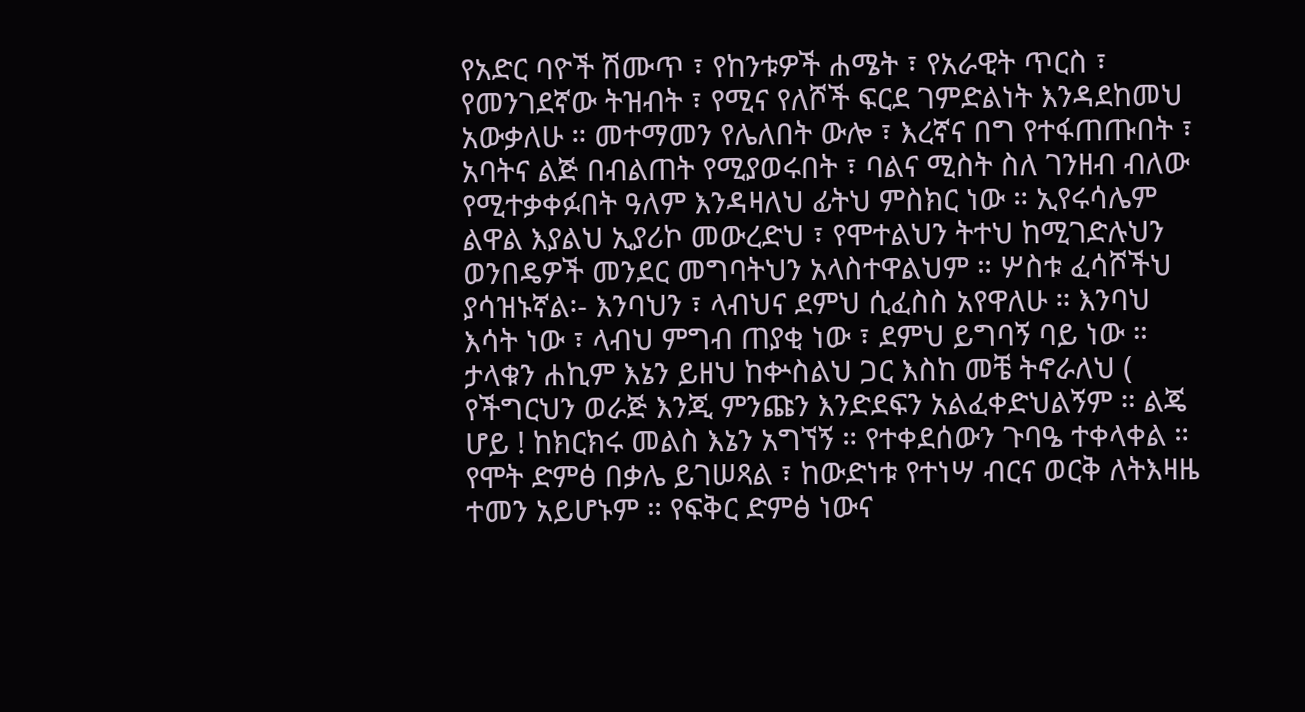የአድር ባዮች ሽሙጥ ፣ የከንቱዎች ሐሜት ፣ የአራዊት ጥርስ ፣ የመንገደኛው ትዝብት ፣ የሚና የለሾች ፍርደ ገምድልነት እንዳደከመህ አውቃለሁ ። መተማመን የሌለበት ውሎ ፣ እረኛና በግ የተፋጠጡበት ፣ አባትና ልጅ በብልጠት የሚያወሩበት ፣ ባልና ሚስት ስለ ገንዘብ ብለው የሚተቃቀፉበት ዓለም እንዳዛለህ ፊትህ ምስክር ነው ። ኢየሩሳሌም ልዋል እያልህ ኢያሪኮ መውረድህ ፣ የሞተልህን ትተህ ከሚገድሉህን ወንበዴዎች መንደር መግባትህን አላስተዋልህም ። ሦስቱ ፈሳሾችህ ያሳዝኑኛል፡- እንባህን ፣ ላብህና ደምህ ሲፈስስ አየዋለሁ ። እንባህ እሳት ነው ፣ ላብህ ምግብ ጠያቂ ነው ፣ ደምህ ይግባኝ ባይ ነው ። ታላቁን ሐኪም እኔን ይዘህ ከቍስልህ ጋር እስከ መቼ ትኖራለህ ( የችግርህን ወራጅ እንጂ ምንጩን እንድደፍን አልፈቀድህልኝም ። ልጄ ሆይ ! ከክርክሩ መልስ እኔን አግኘኝ ። የተቀደሰውን ጉባዔ ተቀላቀል ። የሞት ድምፅ በቃሌ ይገሠጻል ፣ ከውድነቱ የተነሣ ብርና ወርቅ ለትእዛዜ ተመን አይሆኑም ። የፍቅር ድምፅ ነውና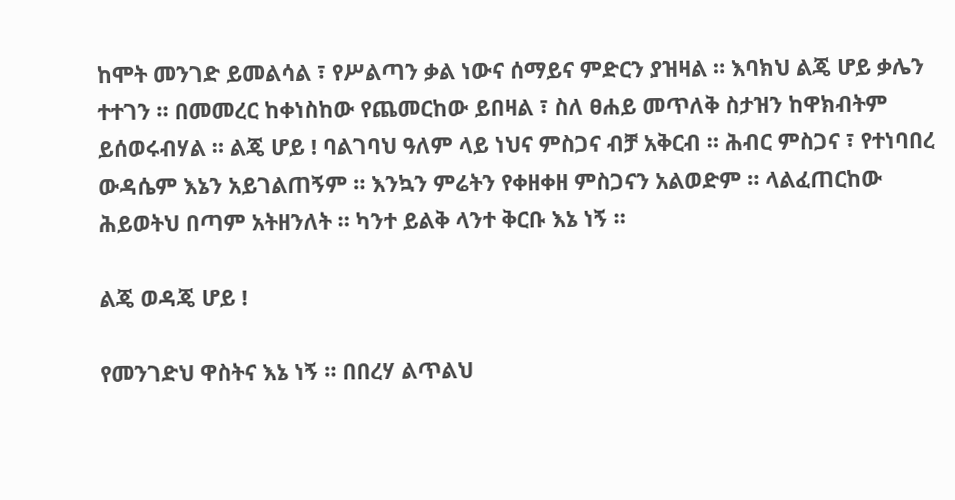ከሞት መንገድ ይመልሳል ፣ የሥልጣን ቃል ነውና ሰማይና ምድርን ያዝዛል ። እባክህ ልጄ ሆይ ቃሌን ተተገን ። በመመረር ከቀነስከው የጨመርከው ይበዛል ፣ ስለ ፀሐይ መጥለቅ ስታዝን ከዋክብትም ይሰወሩብሃል ። ልጄ ሆይ ! ባልገባህ ዓለም ላይ ነህና ምስጋና ብቻ አቅርብ ። ሕብር ምስጋና ፣ የተነባበረ ውዳሴም እኔን አይገልጠኝም ። እንኳን ምሬትን የቀዘቀዘ ምስጋናን አልወድም ። ላልፈጠርከው ሕይወትህ በጣም አትዘንለት ። ካንተ ይልቅ ላንተ ቅርቡ እኔ ነኝ ።

ልጄ ወዳጄ ሆይ !

የመንገድህ ዋስትና እኔ ነኝ ። በበረሃ ልጥልህ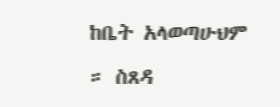ከቤት አላወጣሁህም ። ስጸዳ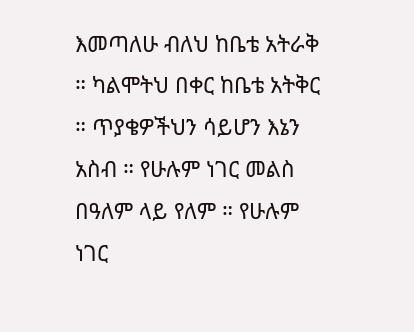እመጣለሁ ብለህ ከቤቴ አትራቅ ። ካልሞትህ በቀር ከቤቴ አትቅር ። ጥያቄዎችህን ሳይሆን እኔን አስብ ። የሁሉም ነገር መልስ በዓለም ላይ የለም ። የሁሉም ነገር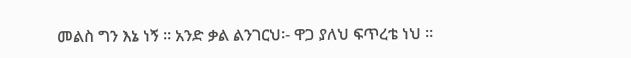መልስ ግን እኔ ነኝ ። አንድ ቃል ልንገርህ፡- ዋጋ ያለህ ፍጥረቴ ነህ ።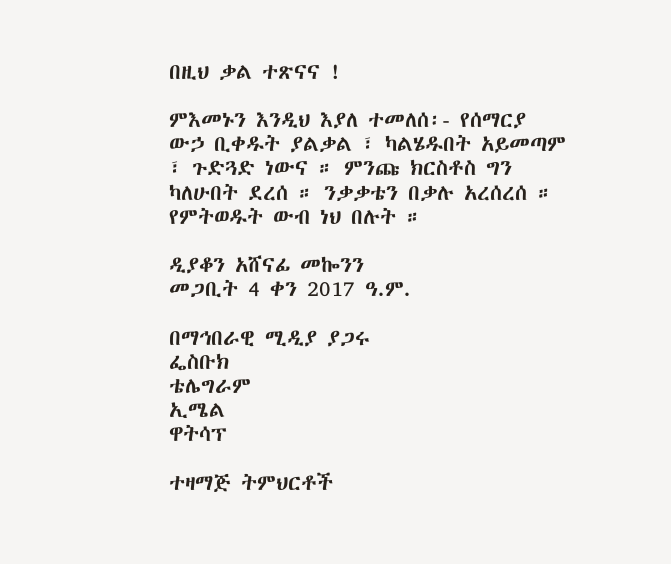በዚህ ቃል ተጽናና !

ምእመኑን እንዲህ እያለ ተመለሰ፡- የሰማርያ ውኃ ቢቀዱት ያልቃል ፣ ካልሄዱበት አይመጣም ፣ ጉድጓድ ነውና ። ምንጩ ክርስቶስ ግን ካለሁበት ደረሰ ። ንቃቃቴን በቃሉ አረሰረሰ ። የምትወዱት ውብ ነህ በሉት ።

ዲያቆን አሸናፊ መኰንን
መጋቢት 4 ቀን 2017 ዓ.ም.

በማኅበራዊ ሚዲያ ያጋሩ
ፌስቡክ
ቴሌግራም
ኢሜል
ዋትሳፕ

ተዛማጅ ትምህርቶች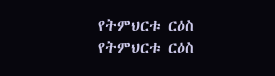የትምህርቱ ርዕስ
የትምህርቱ ርዕስ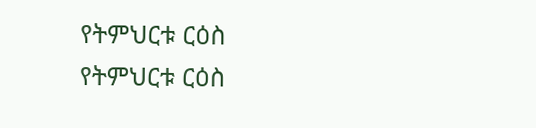የትምህርቱ ርዕስ
የትምህርቱ ርዕስ